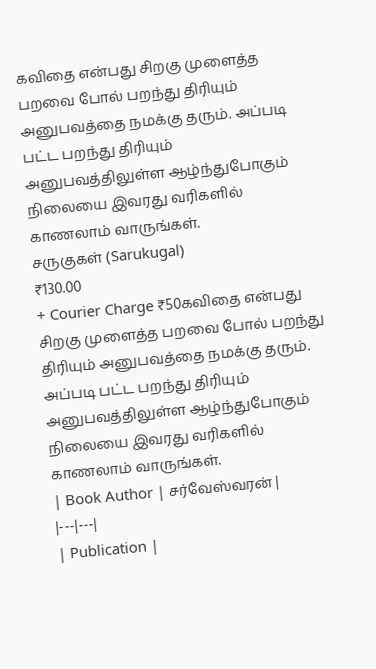கவிதை என்பது சிறகு முளைத்த பறவை போல் பறந்து திரியும் அனுபவத்தை நமக்கு தரும். அப்படி பட்ட பறந்து திரியும் அனுபவத்திலுள்ள ஆழ்ந்துபோகும் நிலையை இவரது வரிகளில் காணலாம் வாருங்கள்.
சருகுகள் (Sarukugal)
₹130.00
+ Courier Charge ₹50கவிதை என்பது சிறகு முளைத்த பறவை போல் பறந்து திரியும் அனுபவத்தை நமக்கு தரும். அப்படி பட்ட பறந்து திரியும் அனுபவத்திலுள்ள ஆழ்ந்துபோகும் நிலையை இவரது வரிகளில் காணலாம் வாருங்கள்.
| Book Author | சர்வேஸ்வரன் |
|---|---|
| Publication |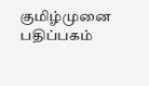குமிழ்முனை பதிப்பகம்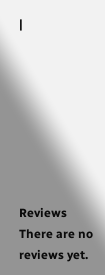|








Reviews
There are no reviews yet.